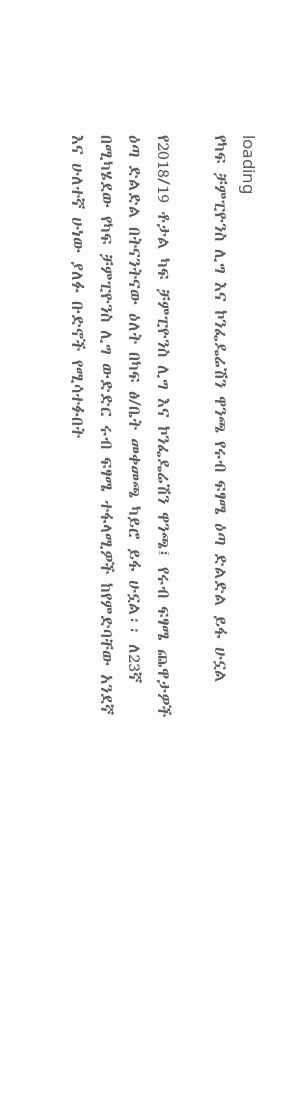loading
የካፍ ቻምፒዮንስ ሊግ እና ኮንፌዴሬሽን ዋንጫ የሩብ ፍፃሜ ዕጣ ድልድል ይፋ ሁኗል

የ2018/19 ቶታል ካፍ ቻምፒዮንስ ሊግ እና ኮንፌዴሬሽን ዋንጫ፤ የሩብ ፍፃሜ ጨዋታዎች ዕጣ ድልድል በትናንትናው ዕለት በካፍ ፅ/ቤት መቀመጫ ካይሮ ይፋ ሁኗል፡፡ ለ23ኛ በሚካሄደው የካፍ ቻምፒዮንስ ሊግ ውድድር ሩብ ፍፃሜ ተፋላሚዎች ከየምድባቸው አንደኛ እና ሁለተኛ ሁነው ያለፉ ቡድኖች የሚሳተፉበት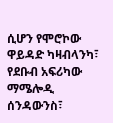ሲሆን የሞሮኮው ዋይዳድ ካዛብላንካ፣ የደቡብ አፍሪካው ማሜሎዲ ሰንዳውንስ፣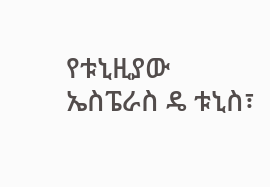የቱኒዚያው ኤስፔራስ ዴ ቱኒስ፣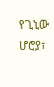የጊኒው ሆሮያ፣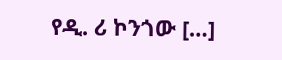የዲ. ሪ ኮንጎው […]